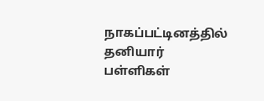நாகப்பட்டினத்தில் தனியார் பள்ளிகள்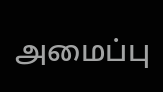அமைப்பு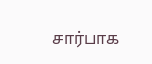சார்பாக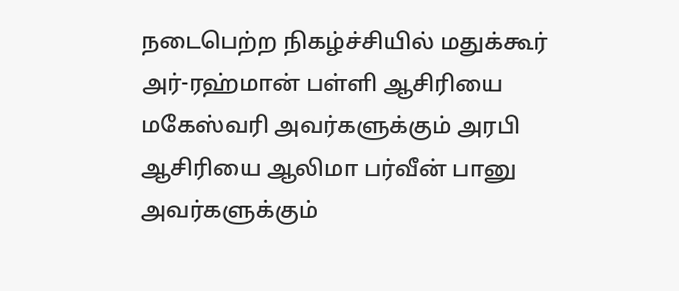நடைபெற்ற நிகழ்ச்சியில் மதுக்கூர் அர்-ரஹ்மான் பள்ளி ஆசிரியை மகேஸ்வரி அவர்களுக்கும் அரபி ஆசிரியை ஆலிமா பர்வீன் பானு அவர்களுக்கும்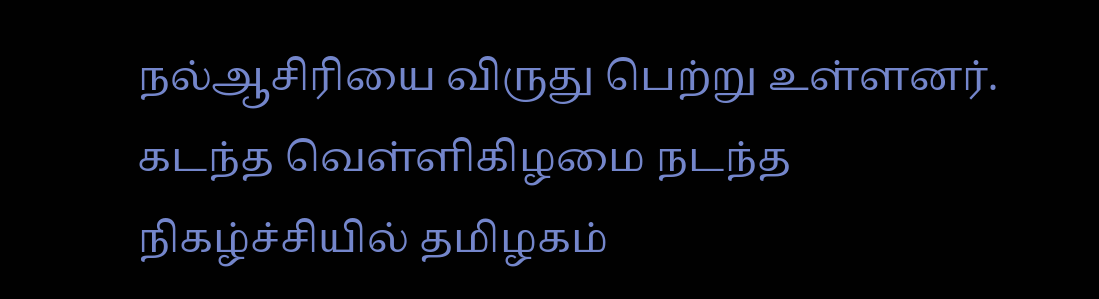நல்ஆசிரியை விருது பெற்று உள்ளனர்.
கடந்த வெள்ளிகிழமை நடந்த நிகழ்ச்சியில் தமிழகம்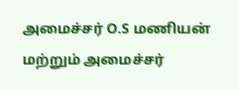அமைச்சர் O.S மணியன் மற்றும் அமைச்சர்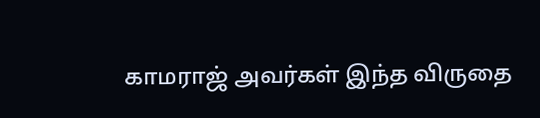காமராஜ் அவர்கள் இந்த விருதை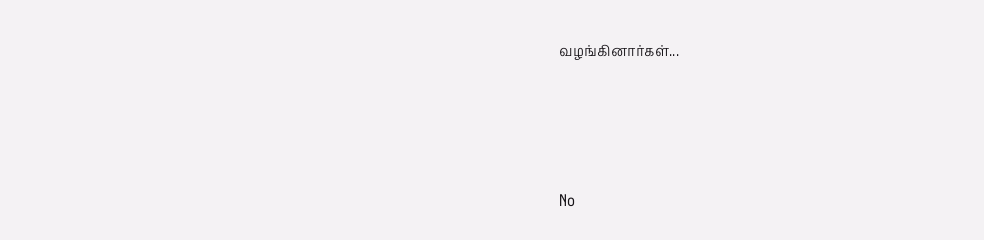வழங்கினார்கள்...




No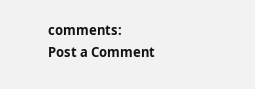comments:
Post a Comment